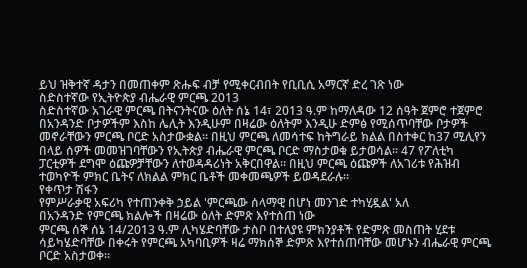ይህ ዝቅተኛ ዳታን በመጠቀም ጽሑፍ ብቻ የሚቀርብበት የቢቢሲ አማርኛ ድረ ገጽ ነው
ስድስተኛው የኢትዮጵያ ብሔራዊ ምርጫ 2013
ስድስተኛው አገራዊ ምርጫ በትናንትናው ዕለት ሰኔ 14፣ 2013 ዓ.ም ከማለዳው 12 ሰዓት ጀምሮ ተጀምሮ በአንዳንድ ቦታዎችም እስከ ሌሊት እንዲሁም በዛሬው ዕለትም እንዲሁ ድምፅ የሚሰጥባቸው ቦታዎች መኖራቸውን ምርጫ ቦርድ አስታውቋል። በዚህ ምርጫ ለመሳተፍ ከትግራይ ክልል በስተቀር ከ37 ሚሊየን በላይ ሰዎች መመዝገባቸውን የኢትጵያ ብሔራዊ ምርጫ ቦርድ ማስታወቁ ይታወሳል። 47 የፖለቲካ ፓርቲዎች ደግሞ ዕጩዎቻቸውን ለተወዳዳሪነት አቅርበዋል። በዚህ ምርጫ ዕጩዎች ለአገሪቱ የሕዝብ ተወካዮች ምክር ቤትና ለክልል ምክር ቤቶች መቀመጫዎች ይወዳደራሉ።
የቀጥታ ሽፋን
የምሥራቃዊ አፍሪካ የተጠንቀቅ ኃይል 'ምርጫው ሰላማዊ በሆነ መንገድ ተካሂዷል' አለ
በአንዳንድ የምርጫ ክልሎች በዛሬው ዕለት ድምጽ እየተሰጠ ነው
ምርጫ ሰኞ ሰኔ 14/2013 ዓ.ም ሊካሄድባቸው ታስቦ በተለያዩ ምክንያቶች የድምጽ መስጠት ሂደቱ ሳይካሄድባቸው በቀሩት የምርጫ አካባቢዎች ዛሬ ማክሰኞ ድምጽ እየተሰጠባቸው መሆኑን ብሔራዊ ምርጫ ቦርድ አስታወቀ።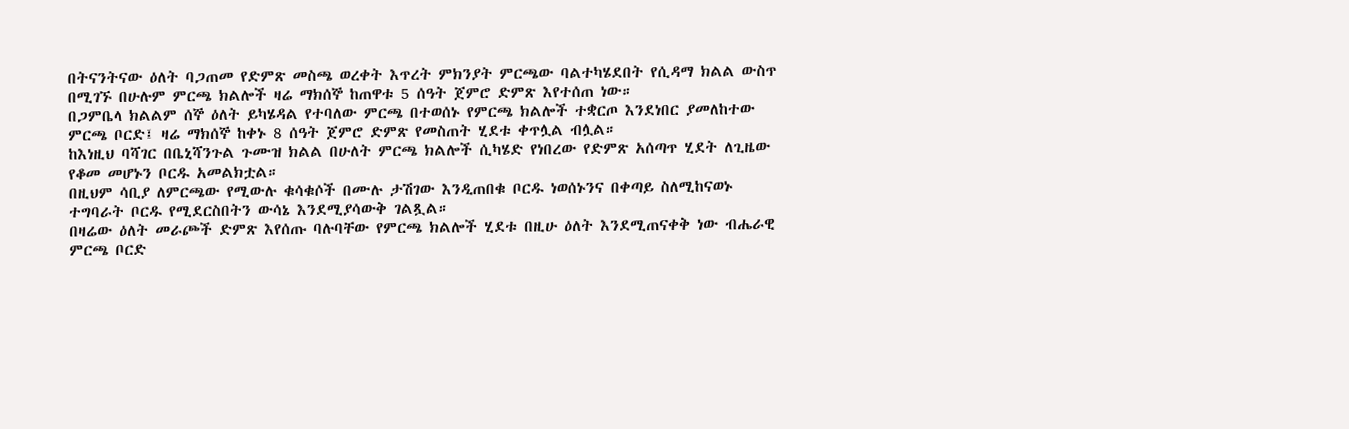በትናንትናው ዕለት ባጋጠመ የድምጽ መስጫ ወረቀት እጥረት ምክንያት ምርጫው ባልተካሄደበት የሲዳማ ክልል ውስጥ በሚገኙ በሁሉም ምርጫ ክልሎች ዛሬ ማክሰኞ ከጠዋቱ 5 ሰዓት ጀምሮ ድምጽ እየተሰጠ ነው።
በጋምቤላ ክልልም ሰኞ ዕለት ይካሄዳል የተባለው ምርጫ በተወሰኑ የምርጫ ክልሎች ተቋርጦ እንደነበር ያመለከተው ምርጫ ቦርድ፤ ዛሬ ማክሰኞ ከቀኑ 8 ሰዓት ጀምሮ ድምጽ የመስጠት ሂደቱ ቀጥሏል ብሏል።
ከእነዚህ ባሻገር በቤኒሻንጉል ጉሙዝ ክልል በሁለት ምርጫ ክልሎች ሲካሄድ የነበረው የድምጽ አሰጣጥ ሂደት ለጊዜው የቆመ መሆኑን ቦርዱ አመልክቷል።
በዚህም ሳቢያ ለምርጫው የሚውሉ ቁሳቁሶች በሙሉ ታሽገው እንዲጠበቁ ቦርዱ ነወሰኑንና በቀጣይ ስለሚከናወኑ ተግባራት ቦርዱ የሚደርስበትን ውሳኔ እንደሚያሳውቅ ገልጿል።
በዛሬው ዕለት መራጮች ድምጽ እየሰጡ ባሉባቸው የምርጫ ክልሎች ሂደቱ በዚሁ ዕለት እንደሚጠናቀቅ ነው ብሔራዊ ምርጫ ቦርድ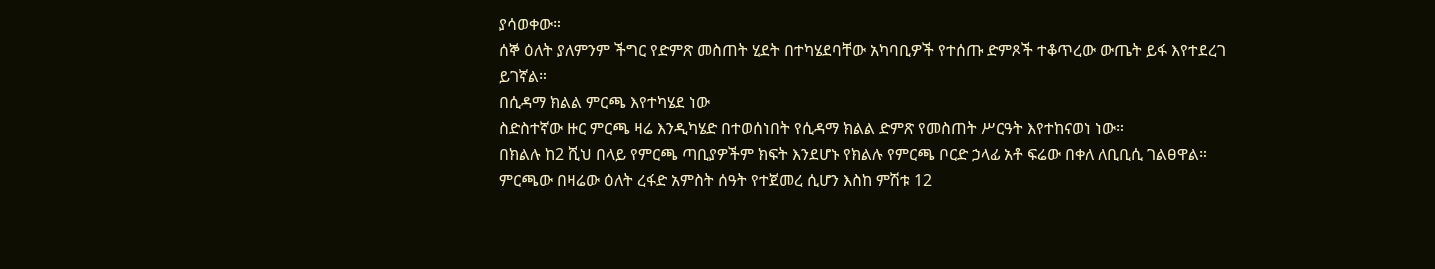ያሳወቀው።
ሰኞ ዕለት ያለምንም ችግር የድምጽ መስጠት ሂደት በተካሄደባቸው አካባቢዎች የተሰጡ ድምጾች ተቆጥረው ውጤት ይፋ እየተደረገ ይገኛል።
በሲዳማ ክልል ምርጫ እየተካሄደ ነው
ስድስተኛው ዙር ምርጫ ዛሬ እንዲካሄድ በተወሰነበት የሲዳማ ክልል ድምጽ የመስጠት ሥርዓት እየተከናወነ ነው።
በክልሉ ከ2 ሺህ በላይ የምርጫ ጣቢያዎችም ክፍት እንደሆኑ የክልሉ የምርጫ ቦርድ ኃላፊ አቶ ፍሬው በቀለ ለቢቢሲ ገልፀዋል።
ምርጫው በዛሬው ዕለት ረፋድ አምስት ሰዓት የተጀመረ ሲሆን እስከ ምሽቱ 12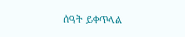ሰዓት ይቀጥላል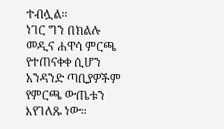ተብሏል።
ነገር ግን በክልሉ መዲና ሐዋሳ ምርጫ የተጠናቀቀ ሲሆን አንዳንድ ጣቢያዎችም የምርጫ ውጤቱን እየገለጹ ነው።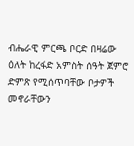ብሔራዊ ምርጫ ቦርድ በዛሬው ዕለት ከረፋድ አምስት ሰዓት ጀምሮ ድምጽ የሚሰጥባቸው ቦታዎች መኖራቸውን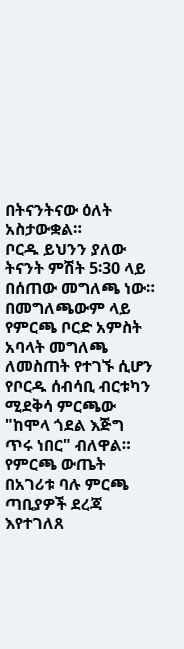በትናንትናው ዕለት አስታውቋል።
ቦርዱ ይህንን ያለው ትናንት ምሽት 5፡30 ላይ በሰጠው መግለጫ ነው።
በመግለጫውም ላይ የምርጫ ቦርድ አምስት አባላት መግለጫ ለመስጠት የተገኙ ሲሆን የቦርዱ ሰብሳቢ ብርቱካን ሚደቅሳ ምርጫው "ከሞላ ጎደል እጅግ ጥሩ ነበር" ብለዋል።
የምርጫ ውጤት በአገሪቱ ባሉ ምርጫ ጣቢያዎች ደረጃ እየተገለጸ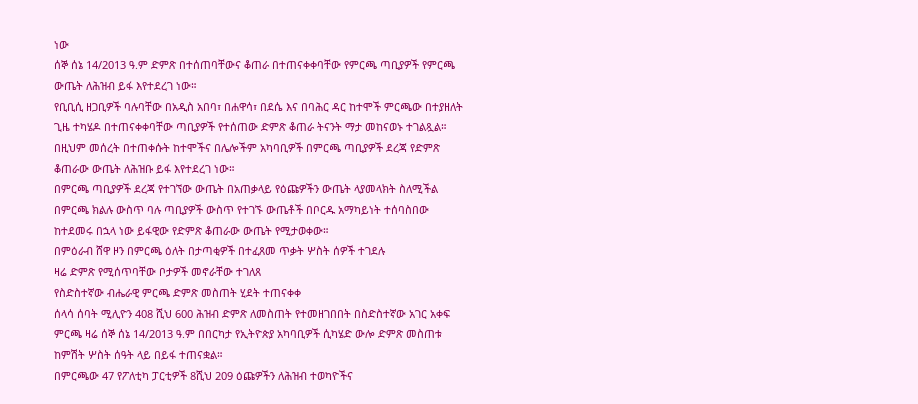ነው
ሰኞ ሰኔ 14/2013 ዓ.ም ድምጽ በተሰጠባቸውና ቆጠራ በተጠናቀቀባቸው የምርጫ ጣቢያዎች የምርጫ ውጤት ለሕዝብ ይፋ እየተደረገ ነው።
የቢቢሲ ዘጋቢዎች ባሉባቸው በአዲስ አበባ፣ በሐዋሳ፣ በደሴ እና በባሕር ዳር ከተሞች ምርጫው በተያዘለት ጊዜ ተካሄዶ በተጠናቀቀባቸው ጣቢያዎች የተሰጠው ድምጽ ቆጠራ ትናንት ማታ መከናወኑ ተገልጿል።
በዚህም መሰረት በተጠቀሱት ከተሞችና በሌሎችም አካባቢዎች በምርጫ ጣቢያዎች ደረጃ የድምጽ ቆጠራው ውጤት ለሕዝቡ ይፋ እየተደረገ ነው።
በምርጫ ጣቢያዎች ደረጃ የተገኘው ውጤት በአጠቃላይ የዕጩዎችን ውጤት ላያመላክት ስለሚችል በምርጫ ክልሉ ውስጥ ባሉ ጣቢያዎች ውስጥ የተገኙ ውጤቶች በቦርዱ አማካይነት ተሰባስበው ከተደመሩ በኋላ ነው ይፋዊው የድምጽ ቆጠራው ውጤት የሚታወቀው።
በምዕራብ ሸዋ ዞን በምርጫ ዕለት በታጣቂዎች በተፈጸመ ጥቃት ሦስት ሰዎች ተገደሉ
ዛሬ ድምጽ የሚሰጥባቸው ቦታዎች መኖራቸው ተገለጸ
የስድስተኛው ብሔራዊ ምርጫ ድምጽ መስጠት ሂደት ተጠናቀቀ
ሰላሳ ሰባት ሚሊዮን 408 ሺህ 600 ሕዝብ ድምጽ ለመስጠት የተመዘገበበት በስድስተኛው አገር አቀፍ ምርጫ ዛሬ ሰኞ ሰኔ 14/2013 ዓ.ም በበርካታ የኢትዮጵያ አካባቢዎች ሲካሄድ ውሎ ድምጽ መስጠቱ ከምሽት ሦስት ሰዓት ላይ በይፋ ተጠናቋል።
በምርጫው 47 የፖለቲካ ፓርቲዎች 8ሺህ 209 ዕጩዎችን ለሕዝብ ተወካዮችና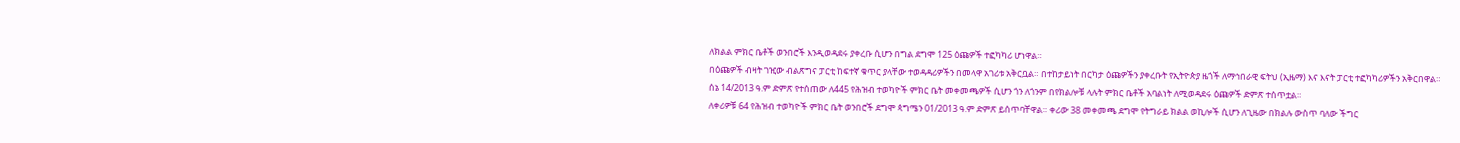ለክልል ምክር ቤቶች ወንበሮች እንዲወዳደሩ ያቀረቡ ሲሆን በግል ደግሞ 125 ዕጩዎች ተፎካካሪ ሆነዋል።
በዕጩዎች ብዛት ገዢው ብልጽግና ፓርቲ ከፍተኛ ቁጥር ያላቸው ተወዳዳሪዎችን በመላዋ አገሪቱ አቅርቧል። በተከታይነት በርካታ ዕጩዎችን ያቀረቡት የኢትዮጵያ ዜጎች ለማኅበራዊ ፍትህ (ኢዜማ) እና እናት ፓርቲ ተፎካካሪዎችን አቅርበዋል።
ሰኔ 14/2013 ዓ.ም ድምጽ የተሰጠው ለ445 የሕዝብ ተወካዮች ምክር ቤት መቀመጫዎች ሲሆን ጎን ለጎንም በየክልሎቹ ላሉት ምክር ቤቶች አባልነት ለሚወዳደሩ ዕጩዎች ድምጽ ተሰጥቷል።
ለቀሪዎቹ 64 የሕዝብ ተወካዮች ምክር ቤት ወንበሮች ደግሞ ጳግሜን 01/2013 ዓ.ም ድምጽ ይሰጥባቸዋል። ቀሪው 38 መቀመጫ ደግሞ የትግራይ ክልል ወኪሎች ሲሆን ለጊዜው በክልሉ ውስጥ ባለው ችግር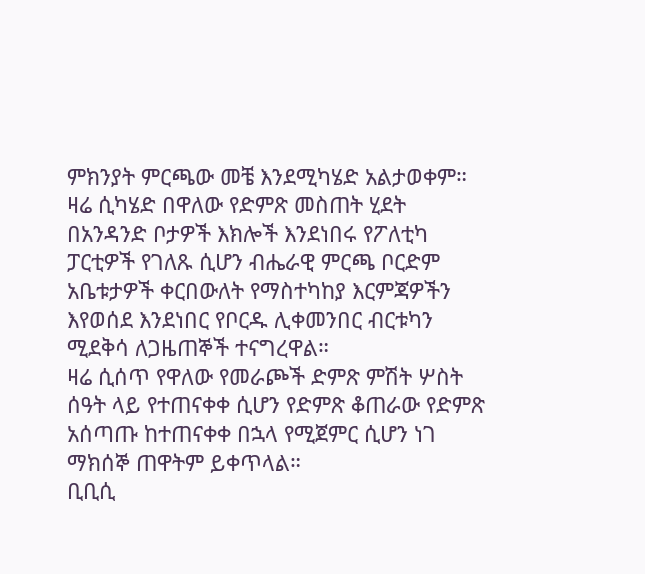ምክንያት ምርጫው መቼ እንደሚካሄድ አልታወቀም።
ዛሬ ሲካሄድ በዋለው የድምጽ መስጠት ሂደት በአንዳንድ ቦታዎች እክሎች እንደነበሩ የፖለቲካ ፓርቲዎች የገለጹ ሲሆን ብሔራዊ ምርጫ ቦርድም አቤቱታዎች ቀርበውለት የማስተካከያ እርምጃዎችን እየወሰደ እንደነበር የቦርዱ ሊቀመንበር ብርቱካን ሚደቅሳ ለጋዜጠኞች ተናግረዋል።
ዛሬ ሲሰጥ የዋለው የመራጮች ድምጽ ምሽት ሦስት ሰዓት ላይ የተጠናቀቀ ሲሆን የድምጽ ቆጠራው የድምጽ አሰጣጡ ከተጠናቀቀ በኋላ የሚጀምር ሲሆን ነገ ማክሰኞ ጠዋትም ይቀጥላል።
ቢቢሲ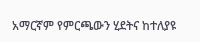አማርኛም የምርጫውን ሂደትና ከተለያዩ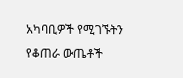አካባቢዎች የሚገኙትን የቆጠራ ውጤቶች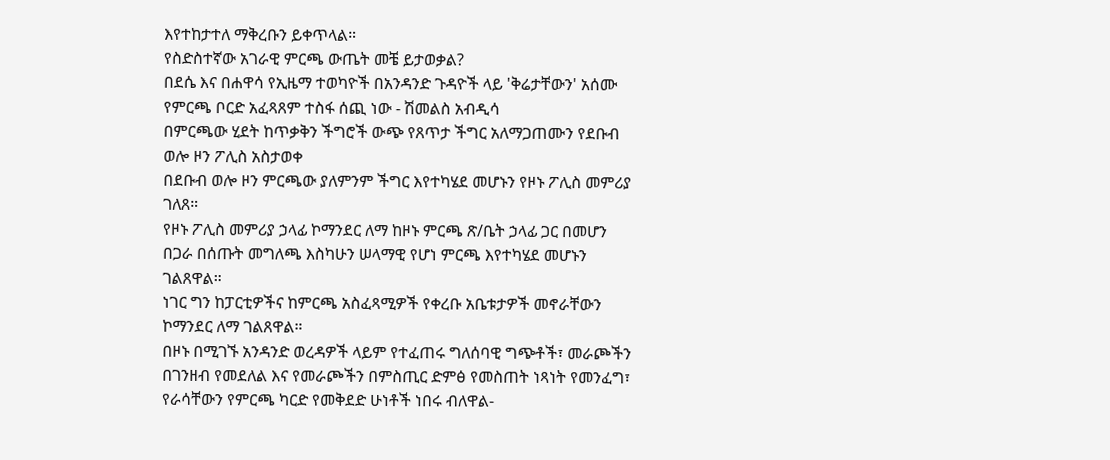እየተከታተለ ማቅረቡን ይቀጥላል።
የስድስተኛው አገራዊ ምርጫ ውጤት መቼ ይታወቃል?
በደሴ እና በሐዋሳ የኢዜማ ተወካዮች በአንዳንድ ጉዳዮች ላይ 'ቅሬታቸውን' አሰሙ
የምርጫ ቦርድ አፈጻጸም ተስፋ ሰጪ ነው - ሽመልስ አብዲሳ
በምርጫው ሂደት ከጥቃቅን ችግሮች ውጭ የጸጥታ ችግር አለማጋጠሙን የደቡብ ወሎ ዞን ፖሊስ አስታወቀ
በደቡብ ወሎ ዞን ምርጫው ያለምንም ችግር እየተካሄደ መሆኑን የዞኑ ፖሊስ መምሪያ ገለጸ።
የዞኑ ፖሊስ መምሪያ ኃላፊ ኮማንደር ለማ ከዞኑ ምርጫ ጽ/ቤት ኃላፊ ጋር በመሆን በጋራ በሰጡት መግለጫ እስካሁን ሠላማዊ የሆነ ምርጫ እየተካሄደ መሆኑን ገልጸዋል።
ነገር ግን ከፓርቲዎችና ከምርጫ አስፈጻሚዎች የቀረቡ አቤቱታዎች መኖራቸውን ኮማንደር ለማ ገልጸዋል።
በዞኑ በሚገኙ አንዳንድ ወረዳዎች ላይም የተፈጠሩ ግለሰባዊ ግጭቶች፣ መራጮችን በገንዘብ የመደለል እና የመራጮችን በምስጢር ድምፅ የመስጠት ነጻነት የመንፈግ፣ የራሳቸውን የምርጫ ካርድ የመቅደድ ሁነቶች ነበሩ ብለዋል-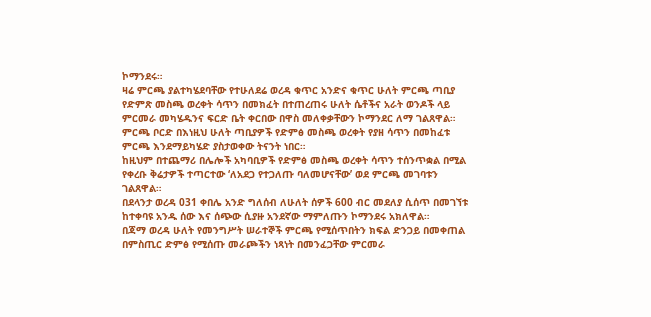ኮማንደሩ።
ዛሬ ምርጫ ያልተካሄደባቸው የተሁለደሬ ወረዳ ቁጥር አንድና ቁጥር ሁለት ምርጫ ጣቢያ የድምጽ መስጫ ወረቀት ሳጥን በመክፈት በተጠረጠሩ ሁለት ሴቶችና አራት ወንዶች ላይ ምርመራ መካሄዱንና ፍርድ ቤት ቀርበው በዋስ መለቀቃቸውን ኮማንደር ለማ ገልጸዋል።
ምርጫ ቦርድ በእነዚህ ሁለት ጣቢያዎች የድምፅ መስጫ ወረቀት የያዘ ሳጥን በመከፈቱ ምርጫ እንደማይካሄድ ያስታወቀው ትናንት ነበር።
ከዚህም በተጨማሪ በሌሎች አካባቢዎች የድምፅ መስጫ ወረቀት ሳጥን ተሰንጥቋል በሚል የቀረቡ ቅሬታዎች ተጣርተው ‘ለአደጋ የተጋለጡ ባለመሆናቸው’ ወደ ምርጫ መገባቱን ገልጸዋል።
በደላንታ ወረዳ 031 ቀበሌ አንድ ግለሰብ ለሁለት ሰዎች 600 ብር መደለያ ሲሰጥ በመገኘቱ ከተቀባዩ አንዱ ሰው እና ሰጭው ሲያዙ አንደኛው ማምለጡን ኮማንደሩ አክለዋል።
በጃማ ወረዳ ሁለት የመንግሥት ሠራተኞች ምርጫ የሚሰጥበትን ክፍል ድንጋይ በመቀጠል በምስጢር ድምፅ የሚሰጡ መራጮችን ነጻነት በመንፈጋቸው ምርመራ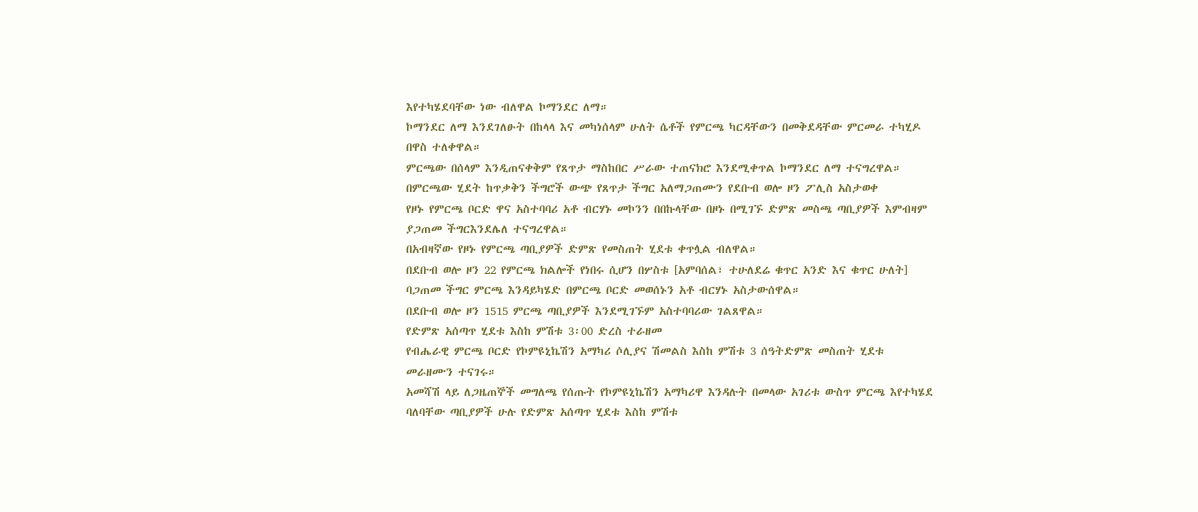እየተካሄደባቸው ነው ብለዋል ኮማንደር ለማ።
ኮማንደር ለማ እንደገለፁት በከላላ እና መካነሰላም ሁለት ሴቶች የምርጫ ካርዳቸውን በመቅደዳቸው ምርመራ ተካሂዶ በዋስ ተለቀዋል።
ምርጫው በሰላም እንዲጠናቀቅም የጸጥታ ማስከበር ሥራው ተጠናክሮ እንደሚቀጥል ኮማንደር ለማ ተናግረዋል።
በምርጫው ሂደት ከጥቃቅን ችግሮች ውጭ የጸጥታ ችግር አለማጋጠሙን የደቡብ ወሎ ዞን ፖሊስ አስታወቀ
የዞኑ የምርጫ ቦርድ ዋና አስተባባሪ አቶ ብርሃኑ መኮንን በበኩላቸው በዞኑ በሚገኙ ድምጽ መስጫ ጣቢያዎች እምብዛም ያጋጠመ ችግርእንደሌለ ተናግረዋል።
በአብዛኛው የዞኑ የምርጫ ጣቢያዎች ድምጽ የመስጠት ሂደቱ ቀጥሏል ብለዋል።
በደቡብ ወሎ ዞን 22 የምርጫ ክልሎች የነበሩ ሲሆን በሦስቱ [አምባሰል፣ ተሁለደሬ ቁጥር አንድ እና ቁጥር ሁለት] ባጋጠመ ችግር ምርጫ እንዳይካሄድ በምርጫ ቦርድ መወሰኑን አቶ ብርሃኑ አስታውሰዋል።
በደቡብ ወሎ ዞን 1515 ምርጫ ጣቢያዎች እንደሚገኙም አስተባባሪው ገልጸዋል።
የድምጽ አሰጣጥ ሂደቱ እስከ ምሽቱ 3፡00 ድረስ ተራዘመ
የብሔራዊ ምርጫ ቦርድ የኮምዩኒኬሽን አማካሪ ሶሊያና ሽመልስ እስከ ምሽቱ 3 ሰዓትድምጽ መስጠት ሂደቱ መራዘሙን ተናገሩ።
አመሻሽ ላይ ለጋዜጠኞች መግለጫ የሰጡት የኮምዩኒኬሽን አማካሪዋ እንዳሉት በመላው አገሪቱ ውስጥ ምርጫ እየተካሄደ ባለባቸው ጣቢያዎች ሁሉ የድምጽ አሰጣጥ ሂደቱ እስከ ምሽቱ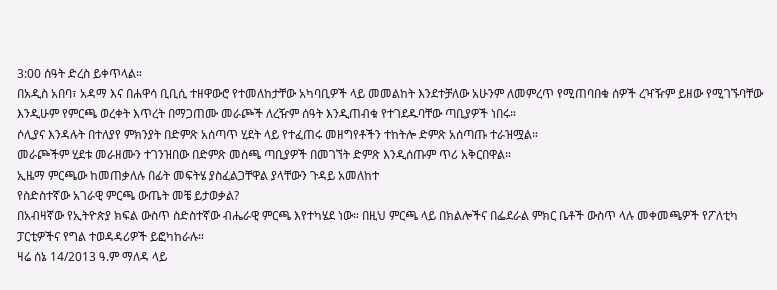3:00 ሰዓት ድረስ ይቀጥላል።
በአዲስ አበባ፣ አዳማ እና በሐዋሳ ቢቢሲ ተዘዋውሮ የተመለከታቸው አካባቢዎች ላይ መመልከት እንደተቻለው አሁንም ለመምረጥ የሚጠባበቁ ሰዎች ረዣዥም ይዘው የሚገኙባቸው እንዲሁም የምርጫ ወረቀት እጥረት በማጋጠሙ መራጮች ለረዥም ሰዓት እንዲጠብቁ የተገደዱባቸው ጣቢያዎች ነበሩ።
ሶሊያና እንዳሉት በተለያየ ምክንያት በድምጽ አሰጣጥ ሂደት ላይ የተፈጠሩ መዘግየቶችን ተከትሎ ድምጽ አሰጣጡ ተራዝሟል።
መራጮችም ሂደቱ መራዘሙን ተገንዝበው በድምጽ መስጫ ጣቢያዎች በመገኘት ድምጽ እንዲሰጡም ጥሪ አቅርበዋል።
ኢዜማ ምርጫው ከመጠቃለሉ በፊት መፍትሄ ያስፈልጋቸዋል ያላቸውን ጉዳይ አመለከተ
የስድስተኛው አገራዊ ምርጫ ውጤት መቼ ይታወቃል?
በአብዛኛው የኢትዮጵያ ክፍል ውስጥ ስድስተኛው ብሔራዊ ምርጫ እየተካሄደ ነው። በዚህ ምርጫ ላይ በክልሎችና በፌደራል ምክር ቤቶች ውስጥ ላሉ መቀመጫዎች የፖለቲካ ፓርቲዎችና የግል ተወዳዳሪዎች ይፎካከራሉ።
ዛሬ ሰኔ 14/2013 ዓ.ም ማለዳ ላይ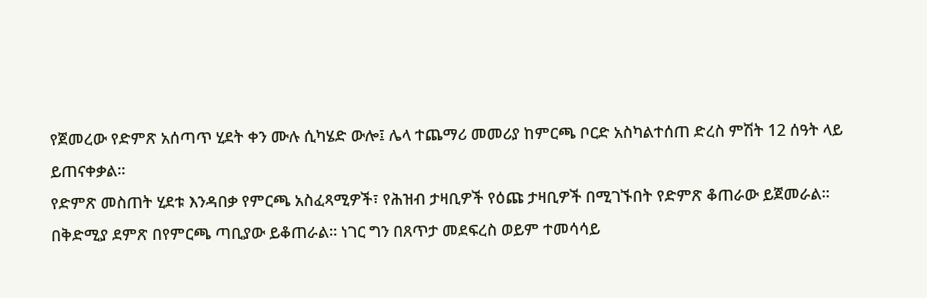የጀመረው የድምጽ አሰጣጥ ሂደት ቀን ሙሉ ሲካሄድ ውሎ፤ ሌላ ተጨማሪ መመሪያ ከምርጫ ቦርድ አስካልተሰጠ ድረስ ምሽት 12 ሰዓት ላይ ይጠናቀቃል።
የድምጽ መስጠት ሂደቱ እንዳበቃ የምርጫ አስፈጻሚዎች፣ የሕዝብ ታዛቢዎች የዕጩ ታዛቢዎች በሚገኙበት የድምጽ ቆጠራው ይጀመራል።
በቅድሚያ ደምጽ በየምርጫ ጣቢያው ይቆጠራል። ነገር ግን በጸጥታ መደፍረስ ወይም ተመሳሳይ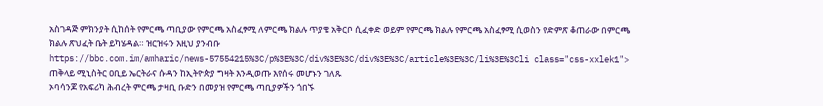አስገዳጅ ምክንያት ሲከሰት የምርጫ ጣቢያው የምርጫ አስፈፃሚ ለምርጫ ክልሉ ጥያቄ አቅርቦ ሲፈቀድ ወይም የምርጫ ክልሉ የምርጫ አስፈፃሚ ሲወስን የድምጽ ቆጠራው በምርጫ ክልሉ ጽህፈት ቤት ይካሄዳል። ዝርዝሩን እዚህ ያንብቡ https://bbc.com.im/amharic/news-57554215%3C/p%3E%3C/div%3E%3C/div%3E%3C/article%3E%3C/li%3E%3Cli class="css-xxlek1">
ጠቅላይ ሚኒስትር ዐቢይ ኤርትራና ሱዳን ከኢትዮጵያ ግዛት እንዲወጡ እየሰሩ መሆኑን ገለጹ
ኦባሳንጆ የአፍሪካ ሕብረት ምርጫ ታዛቢ ቡድን በመያዝ የምርጫ ጣቢያዎችን ጎበኙ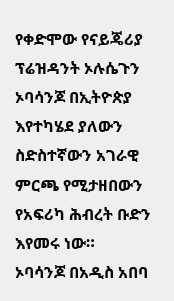የቀድሞው የናይጄሪያ ፕሬዝዳንት ኦሉሴጉን ኦባሳንጆ በኢትዮጵያ እየተካሄደ ያለውን ስድስተኛውን አገራዊ ምርጫ የሚታዘበውን የአፍሪካ ሕብረት ቡድን እየመሩ ነው።
ኦባሳንጆ በአዲስ አበባ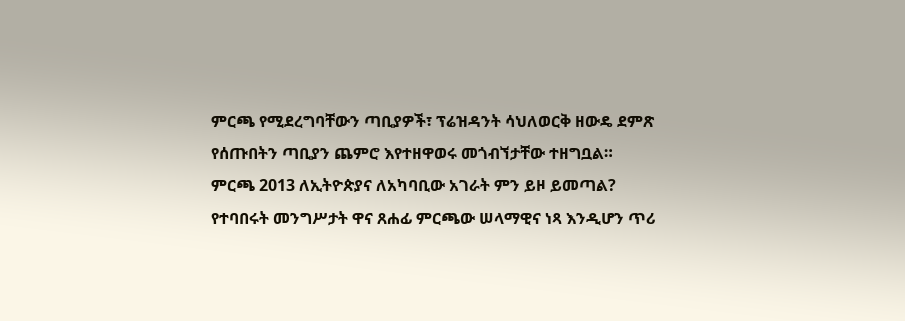ምርጫ የሚደረግባቸውን ጣቢያዎች፣ ፕሬዝዳንት ሳህለወርቅ ዘውዴ ደምጽ የሰጡበትን ጣቢያን ጨምሮ እየተዘዋወሩ መጎብኘታቸው ተዘግቧል።
ምርጫ 2013 ለኢትዮጵያና ለአካባቢው አገራት ምን ይዞ ይመጣል?
የተባበሩት መንግሥታት ዋና ጸሐፊ ምርጫው ሠላማዊና ነጻ እንዲሆን ጥሪ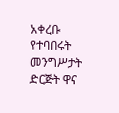አቀረቡ
የተባበሩት መንግሥታት ድርጅት ዋና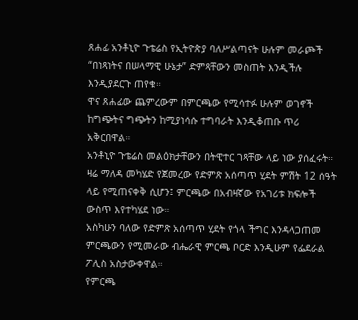ጸሐፊ አንቶኒዮ ጉቴሬስ የኢትዮጵያ ባለሥልጣናት ሁሉም መራጮች “በነጻነትና በሠላማዊ ሁኔታ” ድምጻቸውን መስጠት እንዲችሉ እንዲያደርጉ ጠየቁ።
ዋና ጸሐፊው ጨምረውም በምርጫው የሚሳተፉ ሁሉም ወገኖች ከግጭትና ግጭትን ከሚያነሳሱ ተግባራት እንዲቆጠቡ ጥሪ አቅርበዋል።
አንቶኒዮ ጉቴሬስ መልዕክታቸውን በትዊተር ገጻቸው ላይ ነው ያሰፈሩት።
ዛሬ ማለዳ መካሄድ የጀመረው የድምጽ አሰጣጥ ሂደት ምሽት 12 ሰዓት ላይ የሚጠናቀቅ ሲሆን፤ ምርጫው በአብዛኛው የአገሪቱ ክፍሎች ውስጥ እየተካሄደ ነው።
አስካሁን ባለው የድምጽ አሰጣጥ ሂደት የጎላ ችግር እንዳላጋጠመ ምርጫውን የሚመራው ብሔራዊ ምርጫ ቦርድ እንዲሁም የፌደራል ፖሊስ አስታውቀዋል።
የምርጫ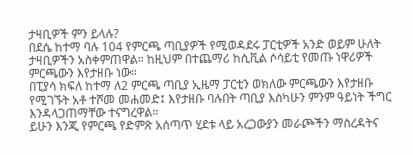ታዛቢዎች ምን ይላሉ?
በደሴ ከተማ ባሉ 104 የምርጫ ጣቢያዎች የሚወዳደሩ ፓርቲዎች አንድ ወይም ሁለት ታዛቢዎችን አስቀምጠዋል። ከዚህም በተጨማሪ ከሲቪል ሶሳይቲ የመጡ ነዋሪዎች ምርጫውን እየታዘቡ ነው።
በፒያሳ ክፍለ ከተማ ለ2 ምርጫ ጣቢያ ኢዜማ ፓርቲን ወክለው ምርጫውን እየታዘቡ የሚገኙት አቶ ተሾመ መሐመድ፤ እየታዘቡ ባሉበት ጣቢያ እስካሁን ምንም ዓይነት ችግር እንዳላጋጠማቸው ተናግረዋል።
ይሁን እንጂ የምርጫ የድምጽ አሰጣጥ ሂደቱ ላይ አረጋውያን መራጮችን ማስረዳትና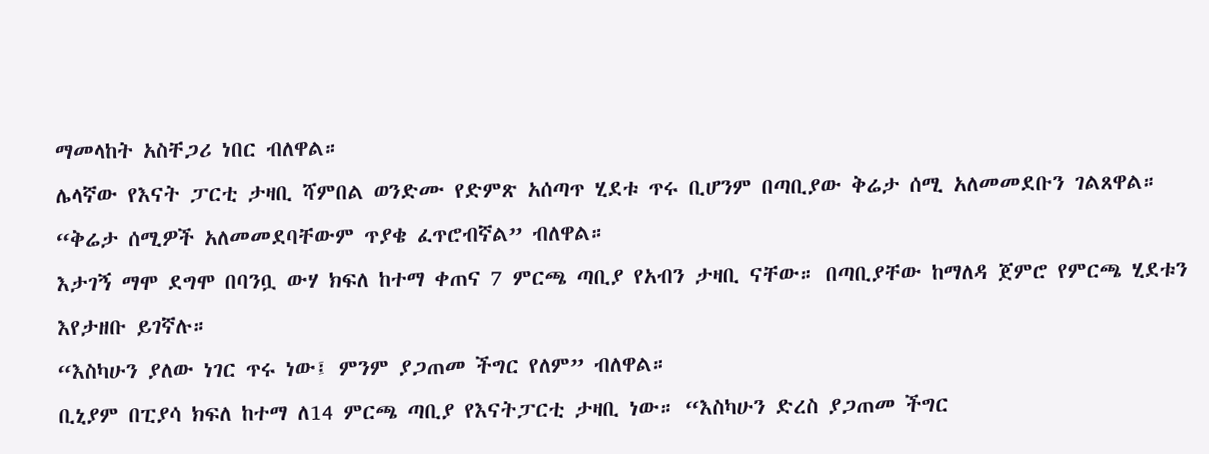ማመላከት አስቸጋሪ ነበር ብለዋል።
ሌላኛው የእናት ፓርቲ ታዛቢ ሻምበል ወንድሙ የድምጽ አሰጣጥ ሂደቱ ጥሩ ቢሆንም በጣቢያው ቅሬታ ሰሚ አለመመደቡን ገልጸዋል። “ቅሬታ ሰሚዎች አለመመደባቸውም ጥያቄ ፈጥሮብኛል” ብለዋል።
እታገኝ ማሞ ደግሞ በባንቧ ውሃ ክፍለ ከተማ ቀጠና 7 ምርጫ ጣቢያ የአብን ታዛቢ ናቸው። በጣቢያቸው ከማለዳ ጀምሮ የምርጫ ሂደቱን እየታዘቡ ይገኛሉ።
“እስካሁን ያለው ነገር ጥሩ ነው፤ ምንም ያጋጠመ ችግር የለም” ብለዋል።
ቢኒያም በፒያሳ ክፍለ ከተማ ለ14 ምርጫ ጣቢያ የእናትፓርቲ ታዛቢ ነው። “እስካሁን ድረስ ያጋጠመ ችግር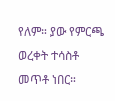የለም። ያው የምርጫ ወረቀት ተሳስቶ መጥቶ ነበር።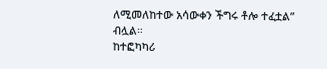ለሚመለከተው አሳውቀን ችግሩ ቶሎ ተፈቷል” ብሏል።
ከተፎካካሪ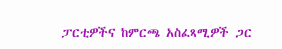ፓርቲዎችና ከምርጫ አስፈጻሚዎች ጋር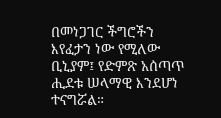በመነጋገር ችግሮችን እየፈታን ነው የሚለው ቢኒያም፤ የድምጽ አሰጣጥ ሒደቱ ሠላማዊ እንደሆነ ተናግሯል።